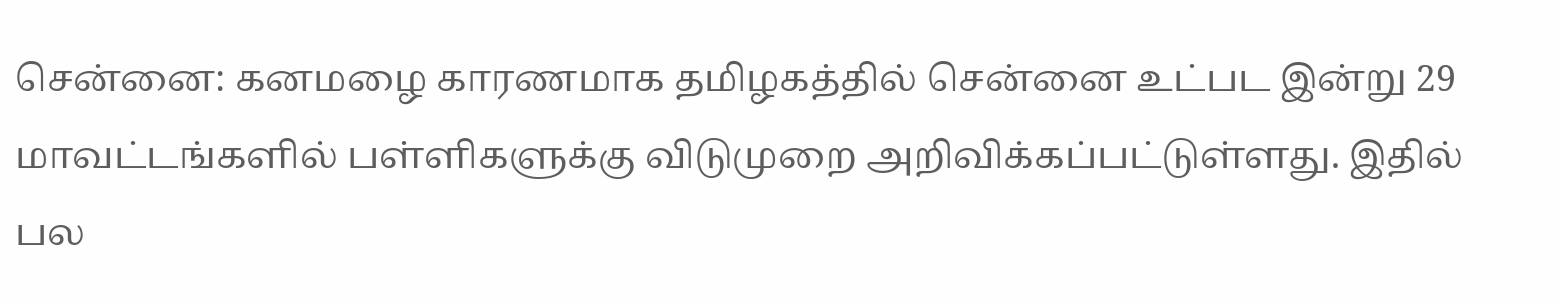சென்னை: கனமழை காரணமாக தமிழகத்தில் சென்னை உட்பட இன்று 29 மாவட்டங்களில் பள்ளிகளுக்கு விடுமுறை அறிவிக்கப்பட்டுள்ளது. இதில் பல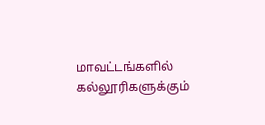மாவட்டங்களில் கல்லூரிகளுக்கும்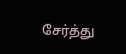சேர்த்து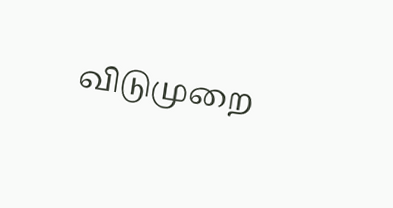விடுமுறை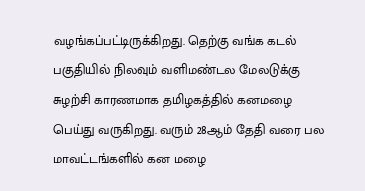வழங்கப்பட்டிருக்கிறது. தெற்கு வங்க கடல் பகுதியில் நிலவும் வளிமண்டல மேலடுக்கு சுழற்சி காரணமாக தமிழகத்தில் கனமழை பெய்து வருகிறது. வரும் 28ஆம் தேதி வரை பல மாவட்டங்களில் கன மழை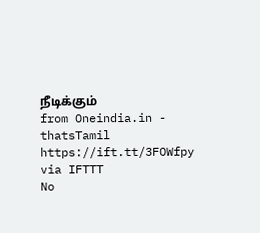நீடிக்கும்
from Oneindia.in - thatsTamil https://ift.tt/3FOWfpy
via IFTTT
No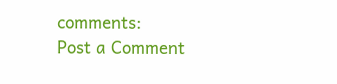comments:
Post a Comment